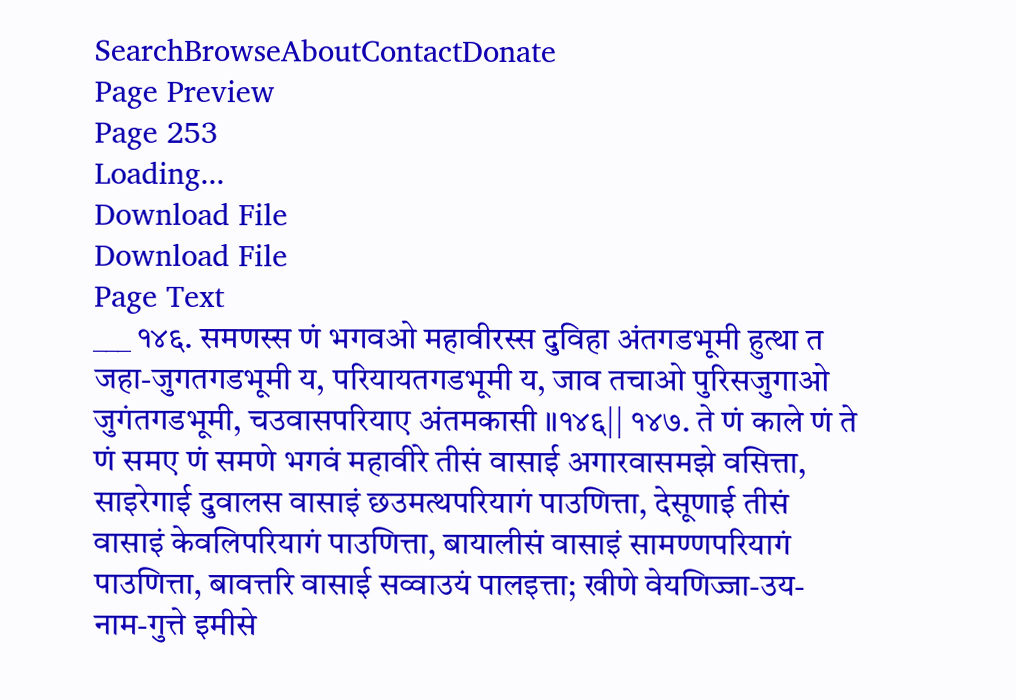SearchBrowseAboutContactDonate
Page Preview
Page 253
Loading...
Download File
Download File
Page Text
___ १४६. समणस्स णं भगवओ महावीरस्स दुविहा अंतगडभूमी हुत्था त जहा-जुगतगडभूमी य, परियायतगडभूमी य, जाव तचाओ पुरिसजुगाओ जुगंतगडभूमी, चउवासपरियाए अंतमकासी ॥१४६|| १४७. ते णं काले णं ते णं समए णं समणे भगवं महावीरे तीसं वासाई अगारवासमझे वसित्ता, साइरेगाई दुवालस वासाइं छउमत्थपरियागं पाउणित्ता, देसूणाई तीसं वासाइं केवलिपरियागं पाउणित्ता, बायालीसं वासाइं सामण्णपरियागं पाउणित्ता, बावत्तरि वासाई सव्वाउयं पालइत्ता; खीणे वेयणिज्जा-उय-नाम-गुत्ते इमीसे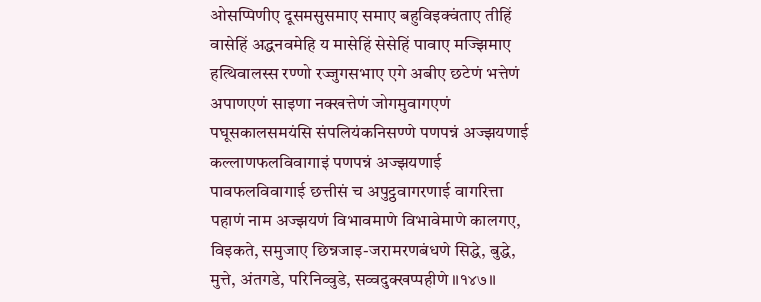ओसप्पिणीए दूसमसुसमाए समाए बहुविइक्वंताए तीहिं वासेहिं अद्धनवमेहि य मासेहिं सेसेहिं पावाए मज्झिमाए हत्थिवालस्स रण्णो रज्जुगसभाए एगे अबीए छटेणं भत्तेणं अपाणएणं साइणा नक्खत्तेणं जोगमुवागएणं पघूसकालसमयंसि संपलियंकनिसण्णे पणपन्नं अज्झयणाई कल्लाणफलविवागाइं पणपन्नं अज्झयणाई पावफलविवागाई छत्तीसं च अपुट्ठवागरणाई वागरित्ता पहाणं नाम अज्झयणं विभावमाणे विभावेमाणे कालगए, विइकते, समुजाए छिन्नजाइ-जरामरणबंधणे सिद्धे, बुद्धे, मुत्ते, अंतगडे, परिनिव्वुडे, सव्वदुक्खप्पहीणे ॥१४७॥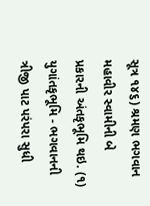સૂત્ર ૧૪૬) શ્રમણ ભગવાન મહાવીર સ્વામીની બે પ્રકારની અંતકૃભૂમિ થઇ. (૧) યુગાંતકૃભૂમિ - ભગવાનની ત્રીજી પાટ પરંપરા સુધી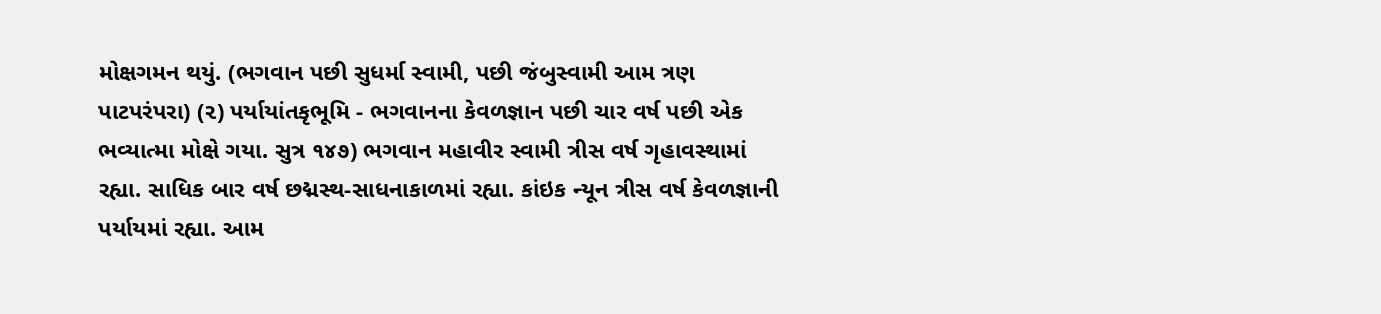મોક્ષગમન થયું. (ભગવાન પછી સુધર્મા સ્વામી, પછી જંબુસ્વામી આમ ત્રણ પાટપરંપરા) (૨) પર્યાયાંતકૃભૂમિ - ભગવાનના કેવળજ્ઞાન પછી ચાર વર્ષ પછી એક ભવ્યાત્મા મોક્ષે ગયા. સુત્ર ૧૪૭) ભગવાન મહાવીર સ્વામી ત્રીસ વર્ષ ગૃહાવસ્થામાં રહ્યા. સાધિક બાર વર્ષ છદ્મસ્થ-સાધનાકાળમાં રહ્યા. કાંઇક ન્યૂન ત્રીસ વર્ષ કેવળજ્ઞાની પર્યાયમાં રહ્યા. આમ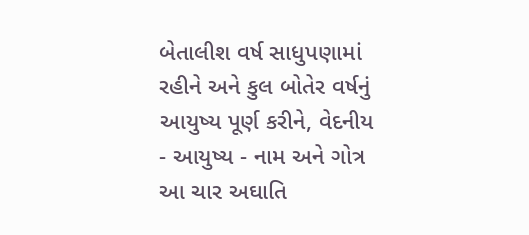બેતાલીશ વર્ષ સાધુપણામાં રહીને અને કુલ બોતેર વર્ષનું આયુષ્ય પૂર્ણ કરીને, વેદનીય - આયુષ્ય - નામ અને ગોત્ર આ ચાર અઘાતિ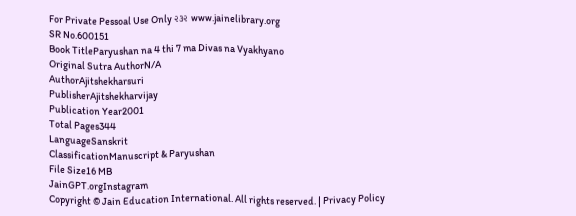For Private Pessoal Use Only ૨૩૨ www.jainelibrary.org
SR No.600151
Book TitleParyushan na 4 thi 7 ma Divas na Vyakhyano
Original Sutra AuthorN/A
AuthorAjitshekharsuri
PublisherAjitshekharvijay
Publication Year2001
Total Pages344
LanguageSanskrit
ClassificationManuscript & Paryushan
File Size16 MB
JainGPT.orgInstagram
Copyright © Jain Education International. All rights reserved. | Privacy Policy